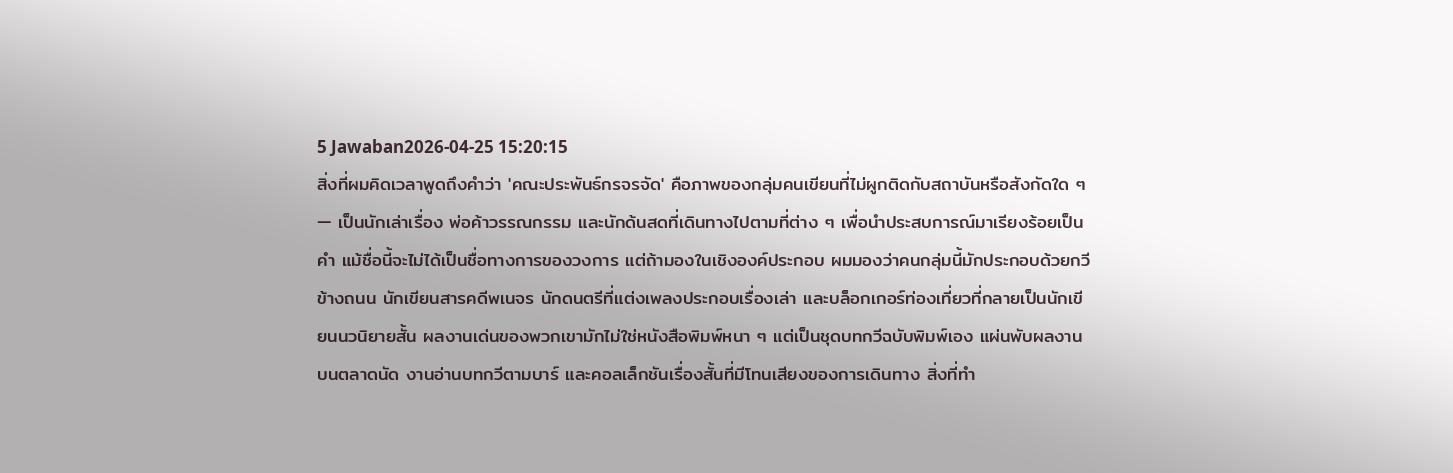5 Jawaban2026-04-25 15:20:15
สิ่งที่ผมคิดเวลาพูดถึงคำว่า 'คณะประพันธ์กรจรจัด' คือภาพของกลุ่มคนเขียนที่ไม่ผูกติดกับสถาบันหรือสังกัดใด ๆ — เป็นนักเล่าเรื่อง พ่อค้าวรรณกรรม และนักด้นสดที่เดินทางไปตามที่ต่าง ๆ เพื่อนำประสบการณ์มาเรียงร้อยเป็นคำ แม้ชื่อนี้จะไม่ได้เป็นชื่อทางการของวงการ แต่ถ้ามองในเชิงองค์ประกอบ ผมมองว่าคนกลุ่มนี้มักประกอบด้วยกวีข้างถนน นักเขียนสารคดีพเนจร นักดนตรีที่แต่งเพลงประกอบเรื่องเล่า และบล็อกเกอร์ท่องเที่ยวที่กลายเป็นนักเขียนนวนิยายสั้น ผลงานเด่นของพวกเขามักไม่ใช่หนังสือพิมพ์หนา ๆ แต่เป็นชุดบทกวีฉบับพิมพ์เอง แผ่นพับผลงานบนตลาดนัด งานอ่านบทกวีตามบาร์ และคอลเล็กชันเรื่องสั้นที่มีโทนเสียงของการเดินทาง สิ่งที่ทำ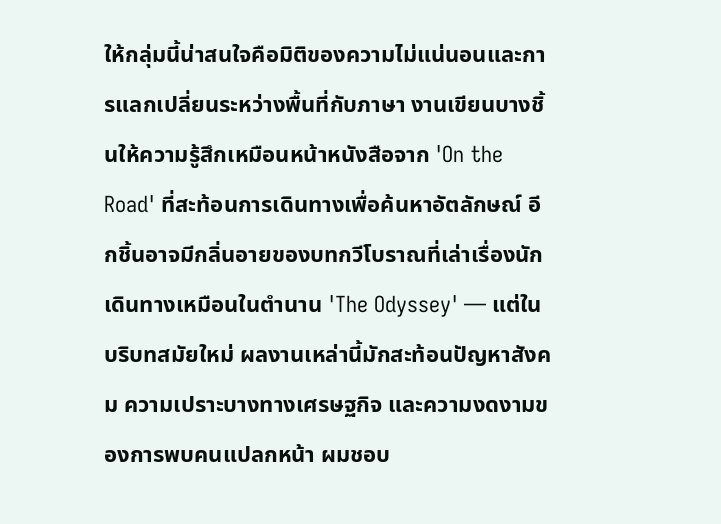ให้กลุ่มนี้น่าสนใจคือมิติของความไม่แน่นอนและการแลกเปลี่ยนระหว่างพื้นที่กับภาษา งานเขียนบางชิ้นให้ความรู้สึกเหมือนหน้าหนังสือจาก 'On the Road' ที่สะท้อนการเดินทางเพื่อค้นหาอัตลักษณ์ อีกชิ้นอาจมีกลิ่นอายของบทกวีโบราณที่เล่าเรื่องนักเดินทางเหมือนในตำนาน 'The Odyssey' — แต่ในบริบทสมัยใหม่ ผลงานเหล่านี้มักสะท้อนปัญหาสังคม ความเปราะบางทางเศรษฐกิจ และความงดงามของการพบคนแปลกหน้า ผมชอบ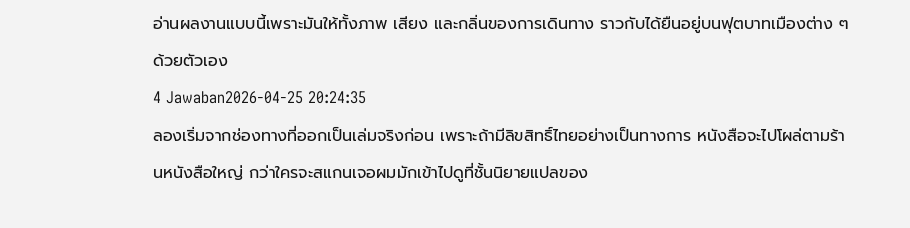อ่านผลงานแบบนี้เพราะมันให้ทั้งภาพ เสียง และกลิ่นของการเดินทาง ราวกับได้ยืนอยู่บนฟุตบาทเมืองต่าง ๆ ด้วยตัวเอง
4 Jawaban2026-04-25 20:24:35
ลองเริ่มจากช่องทางที่ออกเป็นเล่มจริงก่อน เพราะถ้ามีลิขสิทธิ์ไทยอย่างเป็นทางการ หนังสือจะไปโผล่ตามร้านหนังสือใหญ่ กว่าใครจะสแกนเจอผมมักเข้าไปดูที่ชั้นนิยายแปลของ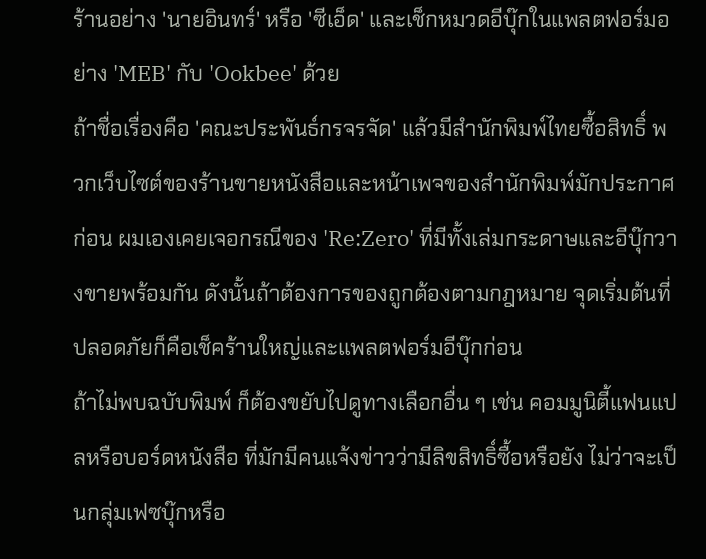ร้านอย่าง 'นายอินทร์' หรือ 'ซีเอ็ด' และเช็กหมวดอีบุ๊กในแพลตฟอร์มอย่าง 'MEB' กับ 'Ookbee' ด้วย
ถ้าชื่อเรื่องคือ 'คณะประพันธ์กรจรจัด' แล้วมีสำนักพิมพ์ไทยซื้อสิทธิ์ พวกเว็บไซต์ของร้านขายหนังสือและหน้าเพจของสำนักพิมพ์มักประกาศก่อน ผมเองเคยเจอกรณีของ 'Re:Zero' ที่มีทั้งเล่มกระดาษและอีบุ๊กวางขายพร้อมกัน ดังนั้นถ้าต้องการของถูกต้องตามกฎหมาย จุดเริ่มต้นที่ปลอดภัยก็คือเช็คร้านใหญ่และแพลตฟอร์มอีบุ๊กก่อน
ถ้าไม่พบฉบับพิมพ์ ก็ต้องขยับไปดูทางเลือกอื่น ๆ เช่น คอมมูนิตี้แฟนแปลหรือบอร์ดหนังสือ ที่มักมีคนแจ้งข่าวว่ามีลิขสิทธิ์ซื้อหรือยัง ไม่ว่าจะเป็นกลุ่มเฟซบุ๊กหรือ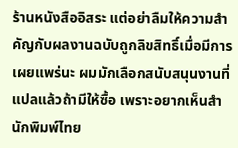ร้านหนังสืออิสระ แต่อย่าลืมให้ความสำคัญกับผลงานฉบับถูกลิขสิทธิ์เมื่อมีการเผยแพร่นะ ผมมักเลือกสนับสนุนงานที่แปลแล้วถ้ามีให้ซื้อ เพราะอยากเห็นสำนักพิมพ์ไทย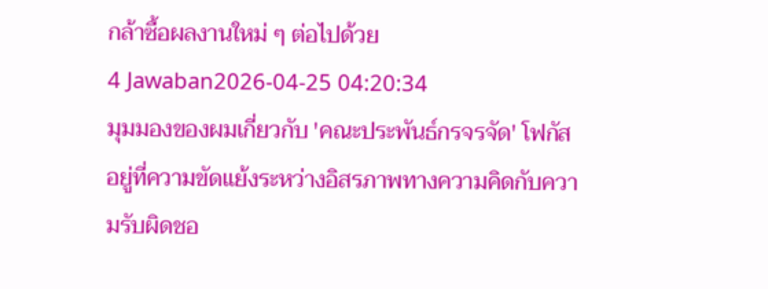กล้าซื้อผลงานใหม่ ๆ ต่อไปด้วย
4 Jawaban2026-04-25 04:20:34
มุมมองของผมเกี่ยวกับ 'คณะประพันธ์กรจรจัด' โฟกัสอยู่ที่ความขัดแย้งระหว่างอิสรภาพทางความคิดกับความรับผิดชอ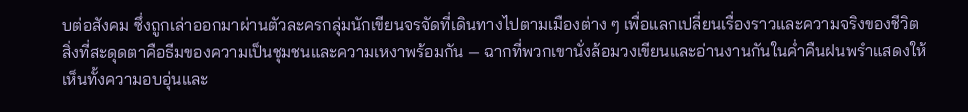บต่อสังคม ซึ่งถูกเล่าออกมาผ่านตัวละครกลุ่มนักเขียนจรจัดที่เดินทางไปตามเมืองต่าง ๆ เพื่อแลกเปลี่ยนเรื่องราวและความจริงของชีวิต
สิ่งที่สะดุดตาคือธีมของความเป็นชุมชนและความเหงาพร้อมกัน — ฉากที่พวกเขานั่งล้อมวงเขียนและอ่านงานกันในค่ำคืนฝนพรำแสดงให้เห็นทั้งความอบอุ่นและ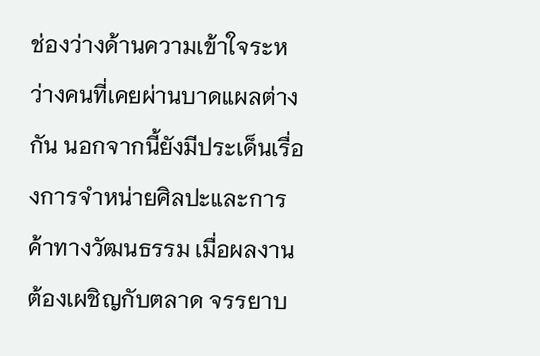ช่องว่างด้านความเข้าใจระหว่างคนที่เคยผ่านบาดแผลต่างกัน นอกจากนี้ยังมีประเด็นเรื่องการจำหน่ายศิลปะและการค้าทางวัฒนธรรม เมื่อผลงานต้องเผชิญกับตลาด จรรยาบ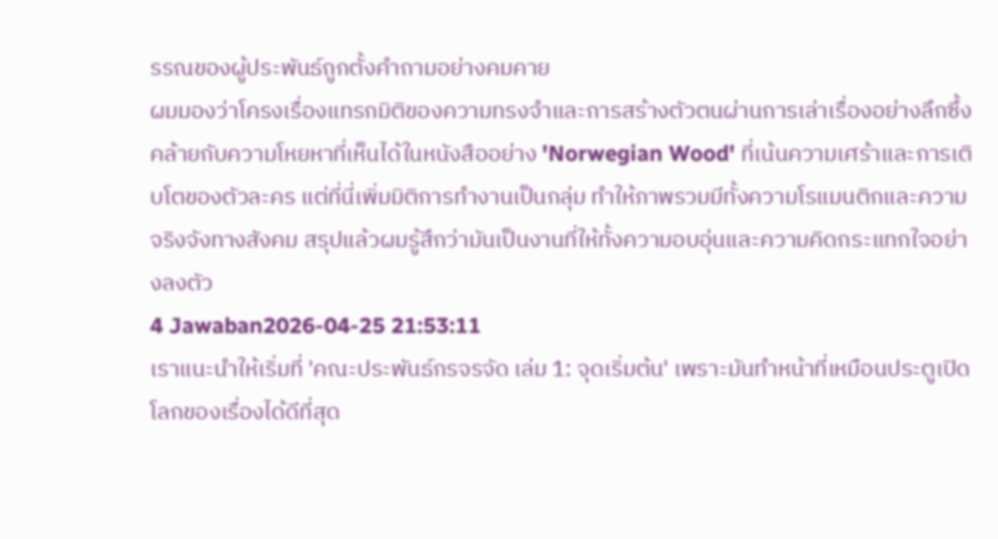รรณของผู้ประพันธ์ถูกตั้งคำถามอย่างคมคาย
ผมมองว่าโครงเรื่องแทรกมิติของความทรงจำและการสร้างตัวตนผ่านการเล่าเรื่องอย่างลึกซึ้ง คล้ายกับความโหยหาที่เห็นได้ในหนังสืออย่าง 'Norwegian Wood' ที่เน้นความเศร้าและการเติบโตของตัวละคร แต่ที่นี่เพิ่มมิติการทำงานเป็นกลุ่ม ทำให้ภาพรวมมีทั้งความโรแมนติกและความจริงจังทางสังคม สรุปแล้วผมรู้สึกว่ามันเป็นงานที่ให้ทั้งความอบอุ่นและความคิดกระแทกใจอย่างลงตัว
4 Jawaban2026-04-25 21:53:11
เราแนะนำให้เริ่มที่ 'คณะประพันธ์กรจรจัด เล่ม 1: จุดเริ่มต้น' เพราะมันทำหน้าที่เหมือนประตูเปิดโลกของเรื่องได้ดีที่สุด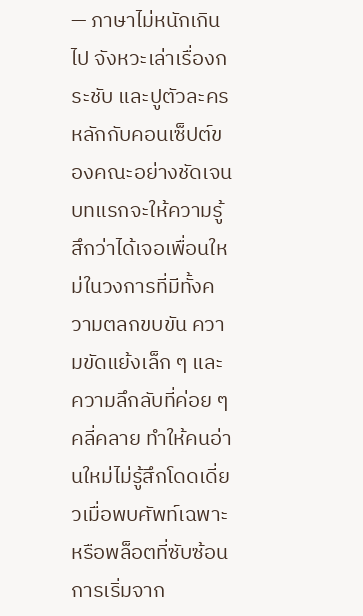— ภาษาไม่หนักเกินไป จังหวะเล่าเรื่องกระชับ และปูตัวละครหลักกับคอนเซ็ปต์ของคณะอย่างชัดเจน บทแรกจะให้ความรู้สึกว่าได้เจอเพื่อนใหม่ในวงการที่มีทั้งความตลกขบขัน ความขัดแย้งเล็ก ๆ และความลึกลับที่ค่อย ๆ คลี่คลาย ทำให้คนอ่านใหม่ไม่รู้สึกโดดเดี่ยวเมื่อพบศัพท์เฉพาะหรือพล็อตที่ซับซ้อน
การเริ่มจาก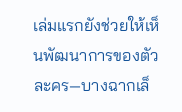เล่มแรกยังช่วยให้เห็นพัฒนาการของตัวละคร—บางฉากเล็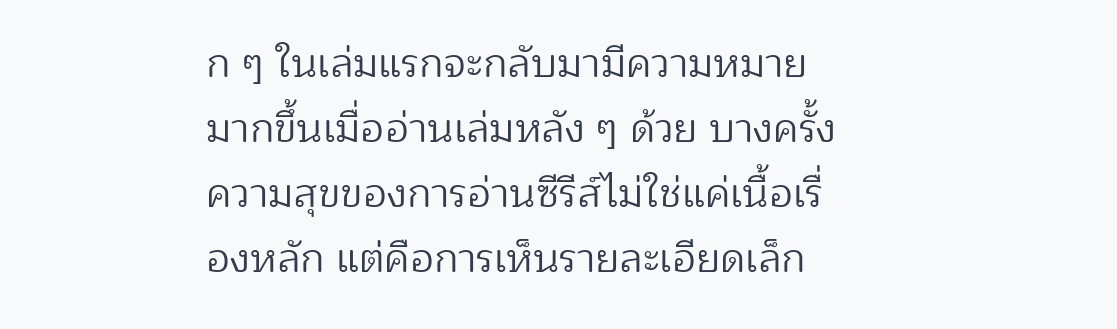ก ๆ ในเล่มแรกจะกลับมามีความหมายมากขึ้นเมื่ออ่านเล่มหลัง ๆ ด้วย บางครั้งความสุขของการอ่านซีรีส์ไม่ใช่แค่เนื้อเรื่องหลัก แต่คือการเห็นรายละเอียดเล็ก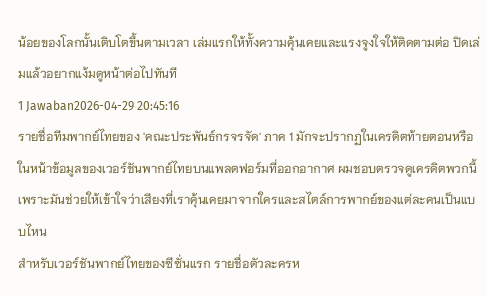น้อยของโลกนั้นเติบโตขึ้นตามเวลา เล่มแรกให้ทั้งความคุ้นเคยและแรงจูงใจให้ติดตามต่อ ปิดเล่มแล้วอยากแง้มดูหน้าต่อไปทันที
1 Jawaban2026-04-29 20:45:16
รายชื่อทีมพากย์ไทยของ 'คณะประพันธ์กรจรจัด' ภาค 1 มักจะปรากฏในเครดิตท้ายตอนหรือในหน้าข้อมูลของเวอร์ชันพากย์ไทยบนแพลตฟอร์มที่ออกอากาศ ผมชอบตรวจดูเครดิตพวกนี้เพราะมันช่วยให้เข้าใจว่าเสียงที่เราคุ้นเคยมาจากใครและสไตล์การพากย์ของแต่ละคนเป็นแบบไหน
สำหรับเวอร์ชันพากย์ไทยของซีซั่นแรก รายชื่อตัวละครห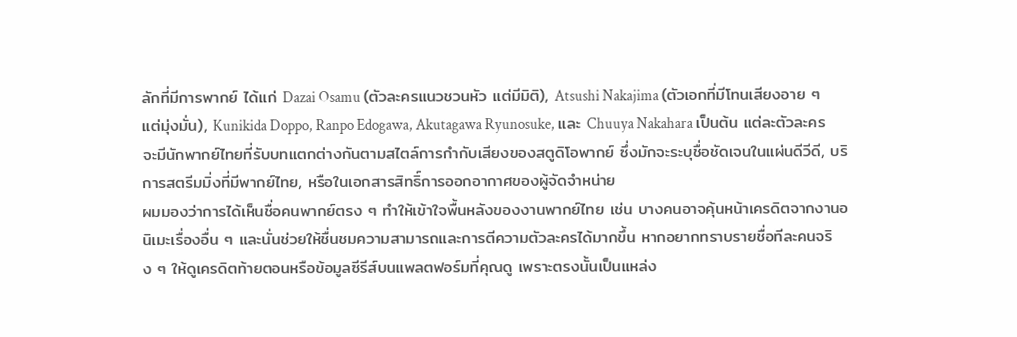ลักที่มีการพากย์ ได้แก่ Dazai Osamu (ตัวละครแนวชวนหัว แต่มีมิติ), Atsushi Nakajima (ตัวเอกที่มีโทนเสียงอาย ๆ แต่มุ่งมั่น), Kunikida Doppo, Ranpo Edogawa, Akutagawa Ryunosuke, และ Chuuya Nakahara เป็นต้น แต่ละตัวละครจะมีนักพากย์ไทยที่รับบทแตกต่างกันตามสไตล์การกำกับเสียงของสตูดิโอพากย์ ซึ่งมักจะระบุชื่อชัดเจนในแผ่นดีวีดี, บริการสตรีมมิ่งที่มีพากย์ไทย, หรือในเอกสารสิทธิ์การออกอากาศของผู้จัดจำหน่าย
ผมมองว่าการได้เห็นชื่อคนพากย์ตรง ๆ ทำให้เข้าใจพื้นหลังของงานพากย์ไทย เช่น บางคนอาจคุ้นหน้าเครดิตจากงานอนิเมะเรื่องอื่น ๆ และนั่นช่วยให้ชื่นชมความสามารถและการตีความตัวละครได้มากขึ้น หากอยากทราบรายชื่อทีละคนจริง ๆ ให้ดูเครดิตท้ายตอนหรือข้อมูลซีรีส์บนแพลตฟอร์มที่คุณดู เพราะตรงนั้นเป็นแหล่ง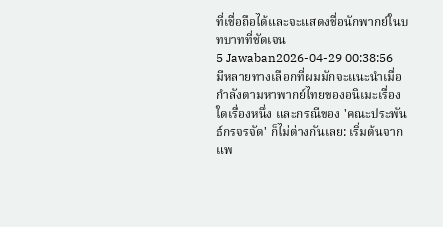ที่เชื่อถือได้และจะแสดงชื่อนักพากย์ในบทบาทที่ชัดเจน
5 Jawaban2026-04-29 00:38:56
มีหลายทางเลือกที่ผมมักจะแนะนำเมื่อกำลังตามหาพากย์ไทยของอนิเมะเรื่องใดเรื่องหนึ่ง และกรณีของ 'คณะประพันธ์กรจรจัด' ก็ไม่ต่างกันเลย: เริ่มต้นจากแพ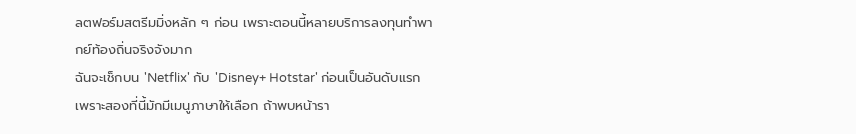ลตฟอร์มสตรีมมิ่งหลัก ๆ ก่อน เพราะตอนนี้หลายบริการลงทุนทำพากย์ท้องถิ่นจริงจังมาก
ฉันจะเช็กบน 'Netflix' กับ 'Disney+ Hotstar' ก่อนเป็นอันดับแรก เพราะสองที่นี้มักมีเมนูภาษาให้เลือก ถ้าพบหน้ารา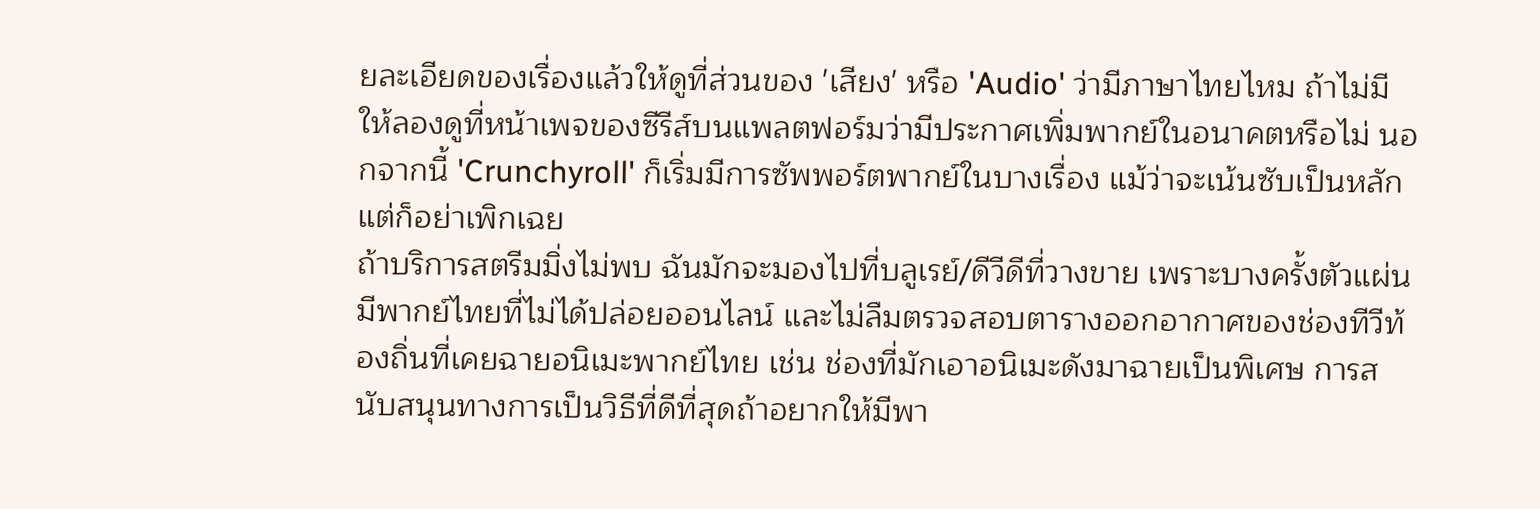ยละเอียดของเรื่องแล้วให้ดูที่ส่วนของ 'เสียง' หรือ 'Audio' ว่ามีภาษาไทยไหม ถ้าไม่มี ให้ลองดูที่หน้าเพจของซีรีส์บนแพลตฟอร์มว่ามีประกาศเพิ่มพากย์ในอนาคตหรือไม่ นอกจากนี้ 'Crunchyroll' ก็เริ่มมีการซัพพอร์ตพากย์ในบางเรื่อง แม้ว่าจะเน้นซับเป็นหลัก แต่ก็อย่าเพิกเฉย
ถ้าบริการสตรีมมิ่งไม่พบ ฉันมักจะมองไปที่บลูเรย์/ดีวีดีที่วางขาย เพราะบางครั้งตัวแผ่นมีพากย์ไทยที่ไม่ได้ปล่อยออนไลน์ และไม่ลืมตรวจสอบตารางออกอากาศของช่องทีวีท้องถิ่นที่เคยฉายอนิเมะพากย์ไทย เช่น ช่องที่มักเอาอนิเมะดังมาฉายเป็นพิเศษ การสนับสนุนทางการเป็นวิธีที่ดีที่สุดถ้าอยากให้มีพา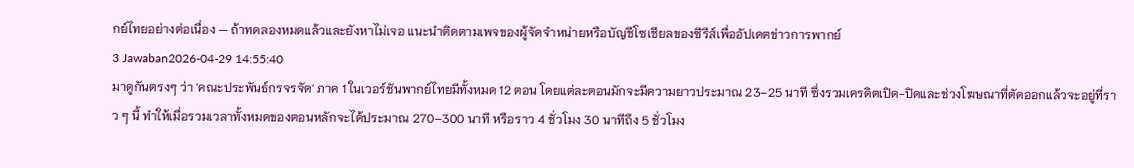กย์ไทยอย่างต่อเนื่อง — ถ้าทดลองหมดแล้วและยังหาไม่เจอ แนะนำติดตามเพจของผู้จัดจำหน่ายหรือบัญชีโซเชียลของซีรีส์เพื่ออัปเดตข่าวการพากย์
3 Jawaban2026-04-29 14:55:40
มาดูกันตรงๆ ว่า 'คณะประพันธ์กรจรจัด' ภาค 1 ในเวอร์ชันพากย์ไทยมีทั้งหมด 12 ตอน โดยแต่ละตอนมักจะมีความยาวประมาณ 23–25 นาที ซึ่งรวมเครดิตเปิด-ปิดและช่วงโฆษณาที่ตัดออกแล้วจะอยู่ที่ราว ๆ นี้ ทำให้เมื่อรวมเวลาทั้งหมดของตอนหลักจะได้ประมาณ 270–300 นาที หรือราว 4 ชั่วโมง 30 นาทีถึง 5 ชั่วโมง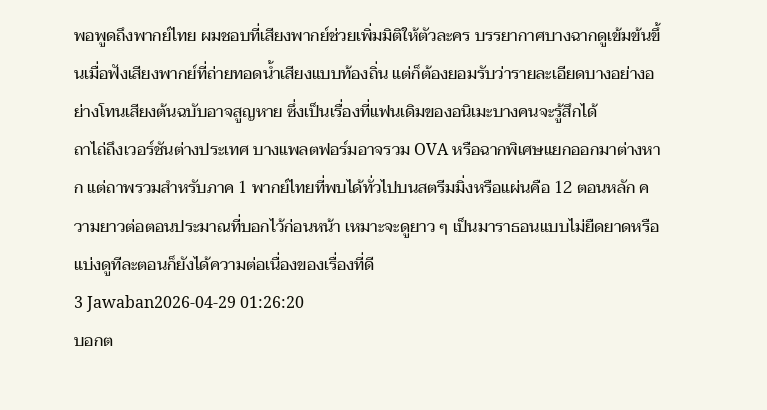พอพูดถึงพากย์ไทย ผมชอบที่เสียงพากย์ช่วยเพิ่มมิติให้ตัวละคร บรรยากาศบางฉากดูเข้มข้นขึ้นเมื่อฟังเสียงพากย์ที่ถ่ายทอดน้ำเสียงแบบท้องถิ่น แต่ก็ต้องยอมรับว่ารายละเอียดบางอย่างอย่างโทนเสียงต้นฉบับอาจสูญหาย ซึ่งเป็นเรื่องที่แฟนเดิมของอนิเมะบางคนจะรู้สึกได้
ถาไถ่ถึงเวอร์ชันต่างประเทศ บางแพลตฟอร์มอาจรวม OVA หรือฉากพิเศษแยกออกมาต่างหาก แต่ถาพรวมสำหรับภาค 1 พากย์ไทยที่พบได้ทั่วไปบนสตรีมมิ่งหรือแผ่นคือ 12 ตอนหลัก ความยาวต่อตอนประมาณที่บอกไว้ก่อนหน้า เหมาะจะดูยาว ๆ เป็นมาราธอนแบบไม่ยืดยาดหรือแบ่งดูทีละตอนก็ยังได้ความต่อเนื่องของเรื่องที่ดี
3 Jawaban2026-04-29 01:26:20
บอกต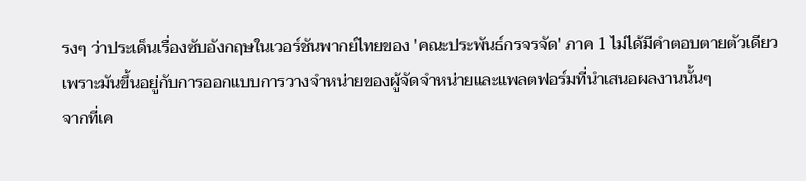รงๆ ว่าประเด็นเรื่องซับอังกฤษในเวอร์ชันพากย์ไทยของ 'คณะประพันธ์กรจรจัด' ภาค 1 ไม่ได้มีคำตอบตายตัวเดียว เพราะมันขึ้นอยู่กับการออกแบบการวางจำหน่ายของผู้จัดจำหน่ายและแพลตฟอร์มที่นำเสนอผลงานนั้นๆ
จากที่เค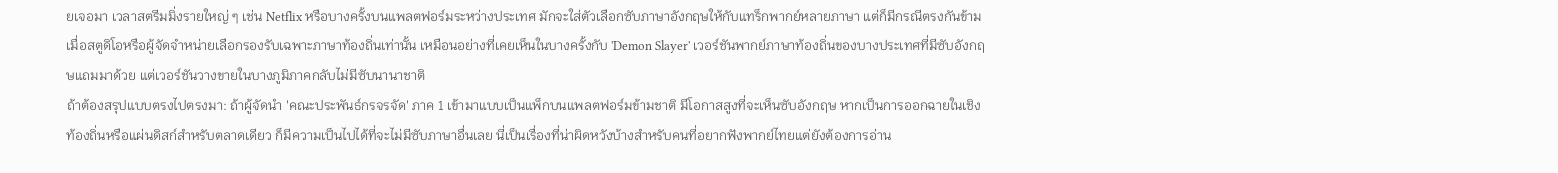ยเจอมา เวลาสตรีมมิ่งรายใหญ่ ๆ เช่น Netflix หรือบางครั้งบนแพลตฟอร์มระหว่างประเทศ มักจะใส่ตัวเลือกซับภาษาอังกฤษให้กับแทร็กพากย์หลายภาษา แต่ก็มีกรณีตรงกันข้ามเมื่อสตูดิโอหรือผู้จัดจำหน่ายเลือกรองรับเฉพาะภาษาท้องถิ่นเท่านั้น เหมือนอย่างที่เคยเห็นในบางครั้งกับ 'Demon Slayer' เวอร์ชันพากย์ภาษาท้องถิ่นของบางประเทศที่มีซับอังกฤษแถมมาด้วย แต่เวอร์ชันวางขายในบางภูมิภาคกลับไม่มีซับนานาชาติ
ถ้าต้องสรุปแบบตรงไปตรงมา: ถ้าผู้จัดนำ 'คณะประพันธ์กรจรจัด' ภาค 1 เข้ามาแบบเป็นแพ็กบนแพลตฟอร์มข้ามชาติ มีโอกาสสูงที่จะเห็นซับอังกฤษ หากเป็นการออกฉายในเชิงท้องถิ่นหรือแผ่นดิสก์สำหรับตลาดเดียว ก็มีความเป็นไปได้ที่จะไม่มีซับภาษาอื่นเลย นี่เป็นเรื่องที่น่าผิดหวังบ้างสำหรับคนที่อยากฟังพากย์ไทยแต่ยังต้องการอ่าน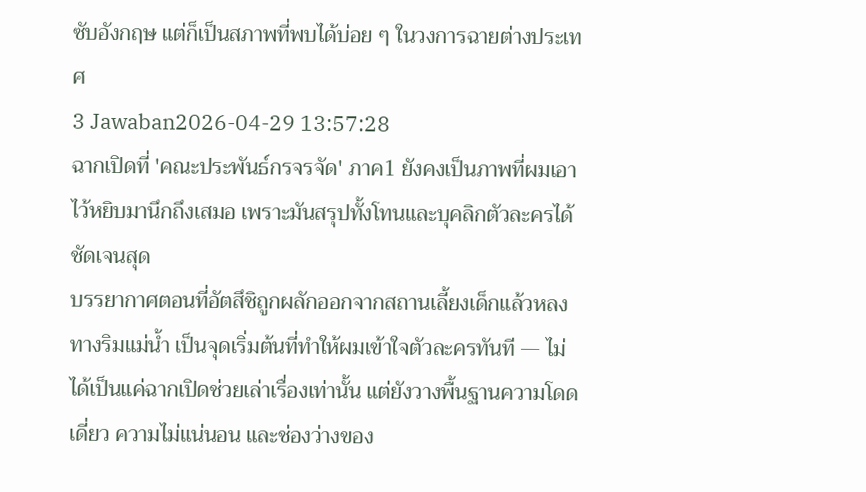ซับอังกฤษ แต่ก็เป็นสภาพที่พบได้บ่อย ๆ ในวงการฉายต่างประเทศ
3 Jawaban2026-04-29 13:57:28
ฉากเปิดที่ 'คณะประพันธ์กรจรจัด' ภาค1 ยังคงเป็นภาพที่ผมเอาไว้หยิบมานึกถึงเสมอ เพราะมันสรุปทั้งโทนและบุคลิกตัวละครได้ชัดเจนสุด
บรรยากาศตอนที่อัตสึชิถูกผลักออกจากสถานเลี้ยงเด็กแล้วหลงทางริมแม่น้ำ เป็นจุดเริ่มต้นที่ทำให้ผมเข้าใจตัวละครทันที — ไม่ได้เป็นแค่ฉากเปิดช่วยเล่าเรื่องเท่านั้น แต่ยังวางพื้นฐานความโดดเดี่ยว ความไม่แน่นอน และช่องว่างของ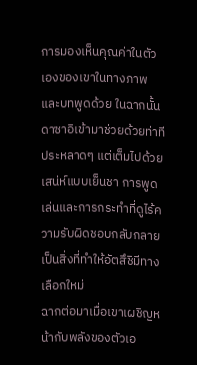การมองเห็นคุณค่าในตัวเองของเขาในทางภาพและบทพูดด้วย ในฉากนั้น ดาซาอิเข้ามาช่วยด้วยท่าทีประหลาดๆ แต่เต็มไปด้วยเสน่ห์แบบเย็นชา การพูดเล่นและการกระทำที่ดูไร้ความรับผิดชอบกลับกลายเป็นสิ่งที่ทำให้อัตสึชิมีทางเลือกใหม่
ฉากต่อมาเมื่อเขาเผชิญหน้ากับพลังของตัวเอ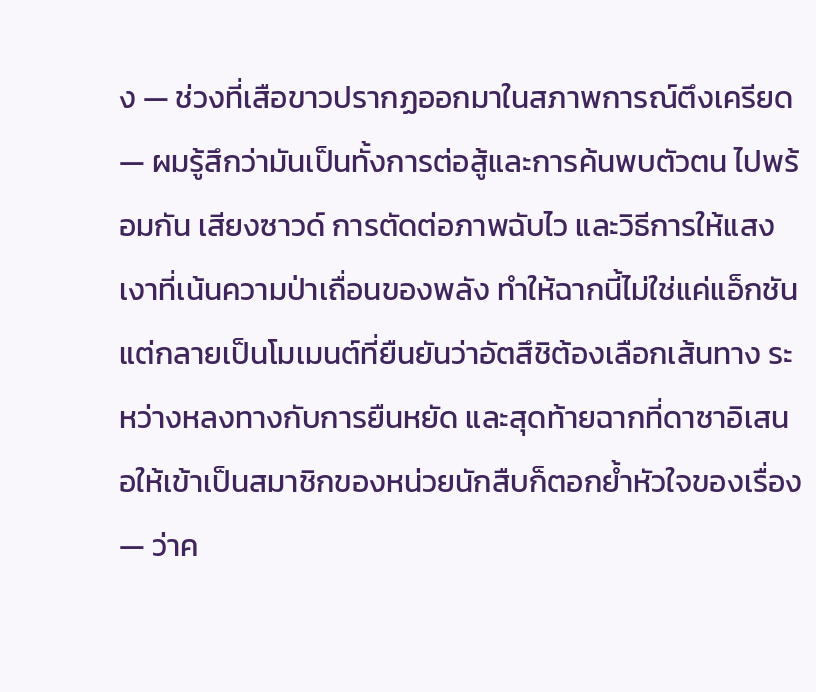ง — ช่วงที่เสือขาวปรากฏออกมาในสภาพการณ์ตึงเครียด — ผมรู้สึกว่ามันเป็นทั้งการต่อสู้และการค้นพบตัวตน ไปพร้อมกัน เสียงซาวด์ การตัดต่อภาพฉับไว และวิธีการให้แสงเงาที่เน้นความป่าเถื่อนของพลัง ทำให้ฉากนี้ไม่ใช่แค่แอ็กชัน แต่กลายเป็นโมเมนต์ที่ยืนยันว่าอัตสึชิต้องเลือกเส้นทาง ระหว่างหลงทางกับการยืนหยัด และสุดท้ายฉากที่ดาซาอิเสนอให้เข้าเป็นสมาชิกของหน่วยนักสืบก็ตอกย้ำหัวใจของเรื่อง — ว่าค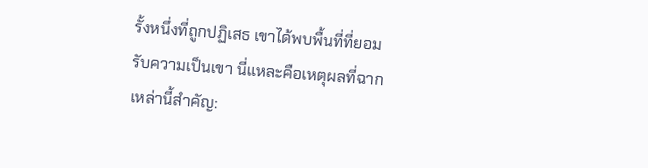รั้งหนึ่งที่ถูกปฏิเสธ เขาได้พบพื้นที่ที่ยอมรับความเป็นเขา นี่แหละคือเหตุผลที่ฉากเหล่านี้สำคัญ: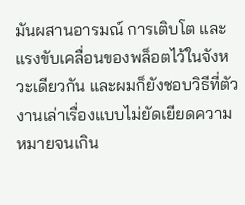มันผสานอารมณ์ การเติบโต และแรงขับเคลื่อนของพล็อตไว้ในจังหวะเดียวกัน และผมก็ยังชอบวิธีที่ตัวงานเล่าเรื่องแบบไม่ยัดเยียดความหมายจนเกิน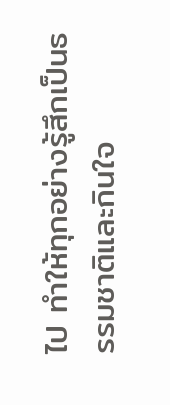ไป ทำให้ทุกอย่างรู้สึกเป็นธรรมชาติและกินใจ